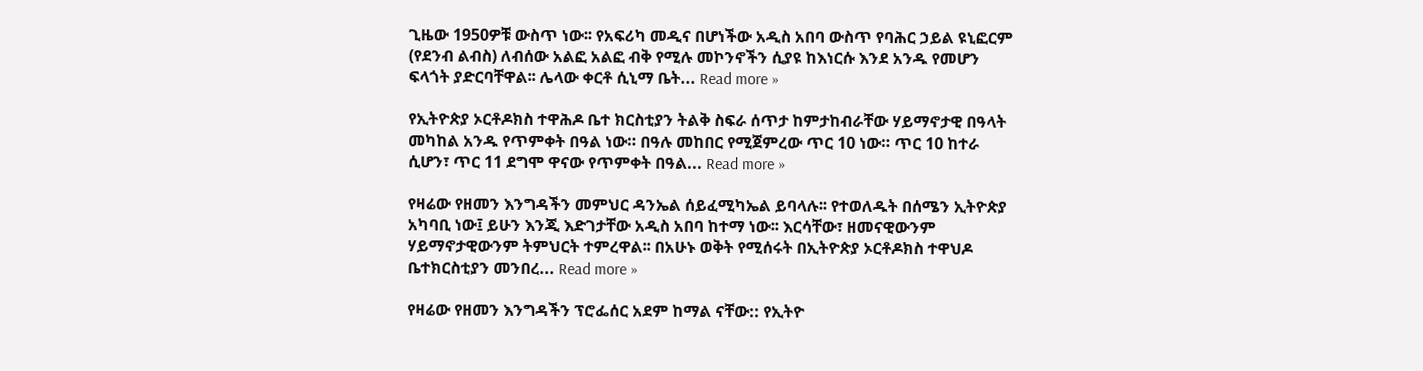ጊዜው 1950ዎቹ ውስጥ ነው፡፡ የአፍሪካ መዲና በሆነችው አዲስ አበባ ውስጥ የባሕር ኃይል ዩኒፎርም (የደንብ ልብስ) ለብሰው አልፎ አልፎ ብቅ የሚሉ መኮንኖችን ሲያዩ ከእነርሱ እንደ አንዱ የመሆን ፍላጎት ያድርባቸዋል፡፡ ሌላው ቀርቶ ሲኒማ ቤት... Read more »

የኢትዮጵያ ኦርቶዶክስ ተዋሕዶ ቤተ ክርስቲያን ትልቅ ስፍራ ሰጥታ ከምታከብራቸው ሃይማኖታዊ በዓላት መካከል አንዱ የጥምቀት በዓል ነው። በዓሉ መከበር የሚጀምረው ጥር 10 ነው። ጥር 10 ከተራ ሲሆን፣ ጥር 11 ደግሞ ዋናው የጥምቀት በዓል... Read more »

የዛሬው የዘመን እንግዳችን መምህር ዳንኤል ሰይፈሚካኤል ይባላሉ፡፡ የተወለዱት በሰሜን ኢትዮጵያ አካባቢ ነው፤ ይሁን እንጂ እድገታቸው አዲስ አበባ ከተማ ነው፡፡ እርሳቸው፣ ዘመናዊውንም ሃይማኖታዊውንም ትምህርት ተምረዋል፡፡ በአሁኑ ወቅት የሚሰሩት በኢትዮጵያ ኦርቶዶክስ ተዋህዶ ቤተክርስቲያን መንበረ... Read more »

የዛሬው የዘመን እንግዳችን ፕሮፌሰር አደም ከማል ናቸው:: የኢትዮ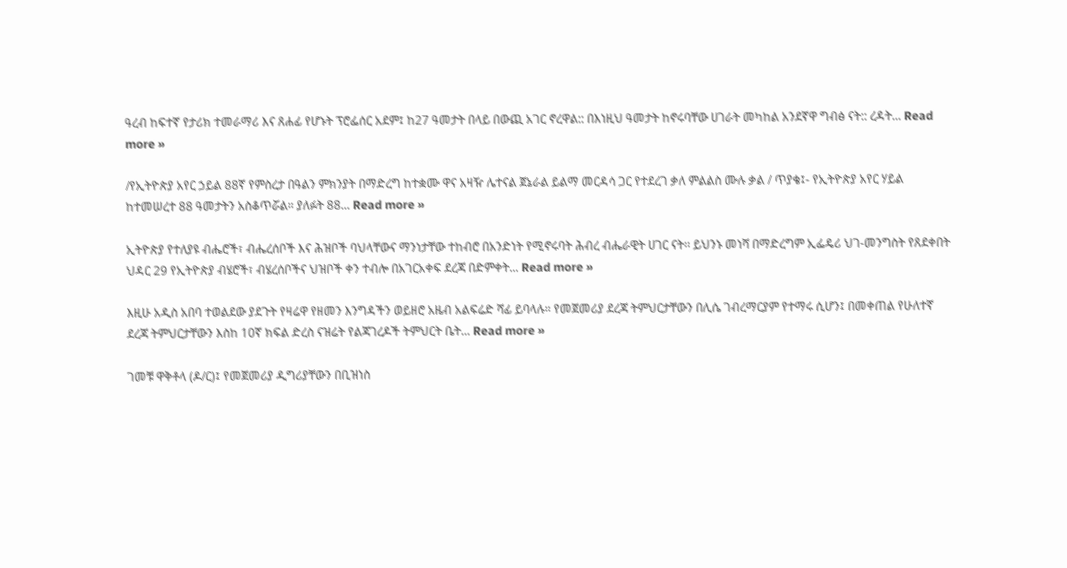ዓረብ ከፍተኛ የታሪክ ተመራማሪ እና ጸሐፊ የሆኑት ፕሮፌሰር አደም፤ ከ27 ዓመታት በላይ በውጪ አገር ኖረዋል:: በእነዚህ ዓመታት ከኖሩባቸው ሀገራት መካከል አንደኛዋ ግብፅ ናት:: ረዳት... Read more »

/የኢትዮጵያ አየር ኃይል 88ኛ የምስረታ በዓልን ምክንያት በማድረግ ከተቋሙ ዋና አዛዥ ሌተናል ጀኔራል ይልማ መርዳሳ ጋር የተደረገ ቃለ ምልልስ ሙሉ ቃል / ጥያቄ፤- የኢትዮጵያ አየር ሃይል ከተመሠረተ 88 ዓመታትን አስቆጥሯል። ያለፉት 88... Read more »

ኢትዮጵያ የተለያዩ ብሔሮች፣ ብሔረሰቦች እና ሕዝቦች ባህላቸውና ማንነታቸው ተከብሮ በአንድነት የሚኖሩባት ሕብረ ብሔራዊት ሀገር ናት፡፡ ይህንኑ መነሻ በማድረግም ኢፌዴሪ ህገ-መንግስት የጸደቀበት ህዳር 29 የኢትዮጵያ ብሄሮች፣ ብሄረሰቦችና ህዝቦች ቀን ተብሎ በአገርአቀፍ ደረጃ በድምቀት... Read more »

እዚሁ አዲስ አበባ ተወልደው ያደጉት የዛሬዋ የዘመን እንግዳችን ወይዘሮ አዜብ አልፍሬድ ሻፊ ይባላሉ። የመጀመሪያ ደረጃ ትምህርታቸውን በሊሴ ገብረማርያም የተማሩ ሲሆን፤ በመቀጠል የሁለተኛ ደረጃ ትምህርታቸውን እስከ 10ኛ ክፍል ድረስ ናዝሬት የልጃገረዶች ትምህርት ቤት... Read more »

ገመቹ ዋቅቶላ (ዶ/ር)፤ የመጀመሪያ ዲግሪያቸውን በቢዝነስ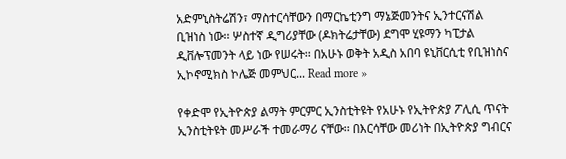አድምኒስትሬሽን፣ ማስተርሳቸውን በማርኬቲንግ ማኔጅመንትና ኢንተርናሽል ቢዝነስ ነው፡፡ ሦስተኛ ዲግሪያቸው (ዶክትሬታቸው) ደግሞ ሂዩማን ካፒታል ዲቨሎፕመንት ላይ ነው የሠሩት፡፡ በአሁኑ ወቅት አዲስ አበባ ዩኒቨርሲቲ የቢዝነስና ኢኮኖሚክስ ኮሌጅ መምህር... Read more »

የቀድሞ የኢትዮጵያ ልማት ምርምር ኢንስቲትዩት የአሁኑ የኢትዮጵያ ፖሊሲ ጥናት ኢንስቲትዩት መሥራች ተመራማሪ ናቸው፡፡ በእርሳቸው መሪነት በኢትዮጵያ ግብርና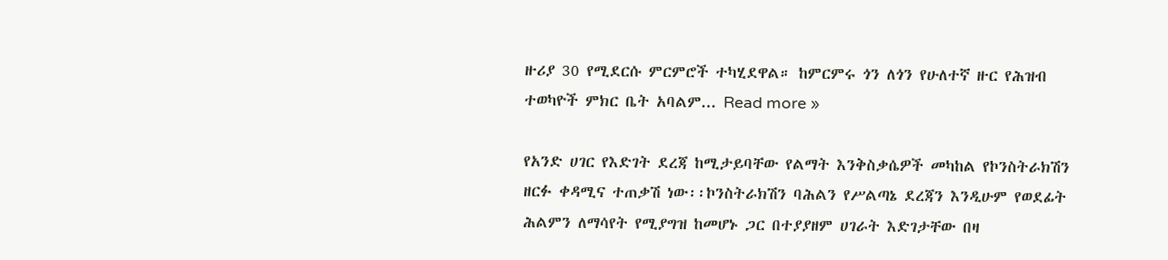ዙሪያ 30 የሚደርሱ ምርምሮች ተካሂደዋል። ከምርምሩ ጎን ለጎን የሁለተኛ ዙር የሕዝብ ተወካዮች ምክር ቤት አባልም... Read more »

የአንድ ሀገር የእድገት ደረጃ ከሚታይባቸው የልማት እንቅስቃሴዎች መካከል የኮንስትራክሽን ዘርፉ ቀዳሚና ተጠቃሽ ነው፡፡ኮንስትራክሽን ባሕልን የሥልጣኔ ደረጃን እንዲሁም የወደፊት ሕልምን ለማሳየት የሚያግዝ ከመሆኑ ጋር በተያያዘም ሀገራት እድገታቸው በዛ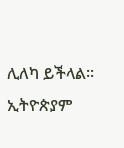ሊለካ ይችላል፡፡ ኢትዮጵያም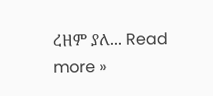ረዘም ያለ... Read more »